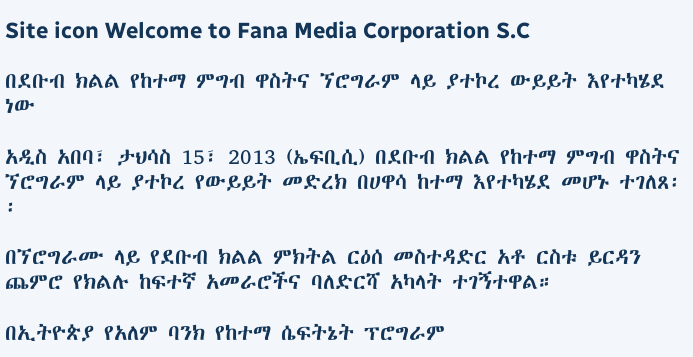Site icon Welcome to Fana Media Corporation S.C

በደቡብ ክልል የከተማ ምግብ ዋስትና ኘሮግራም ላይ ያተኮረ ውይይት እየተካሄደ ነው

አዲስ አበባ፣ ታህሳስ 15፣ 2013 (ኤፍቢሲ) በደቡብ ክልል የከተማ ምግብ ዋስትና ኘሮግራም ላይ ያተኮረ የውይይት መድረክ በሀዋሳ ከተማ እየተካሄደ መሆኑ ተገለጸ፡፡

በኘሮግራሙ ላይ የደቡብ ክልል ምክትል ርዕሰ መስተዳድር አቶ ርስቱ ይርዳን ጨምሮ የክልሉ ከፍተኛ አመራሮችና ባለድርሻ አካላት ተገኝተዋል።

በኢትዮጵያ የአለም ባንክ የከተማ ሴፍትኔት ፕሮግራም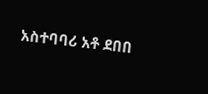አስተባባሪ አቶ ደበበ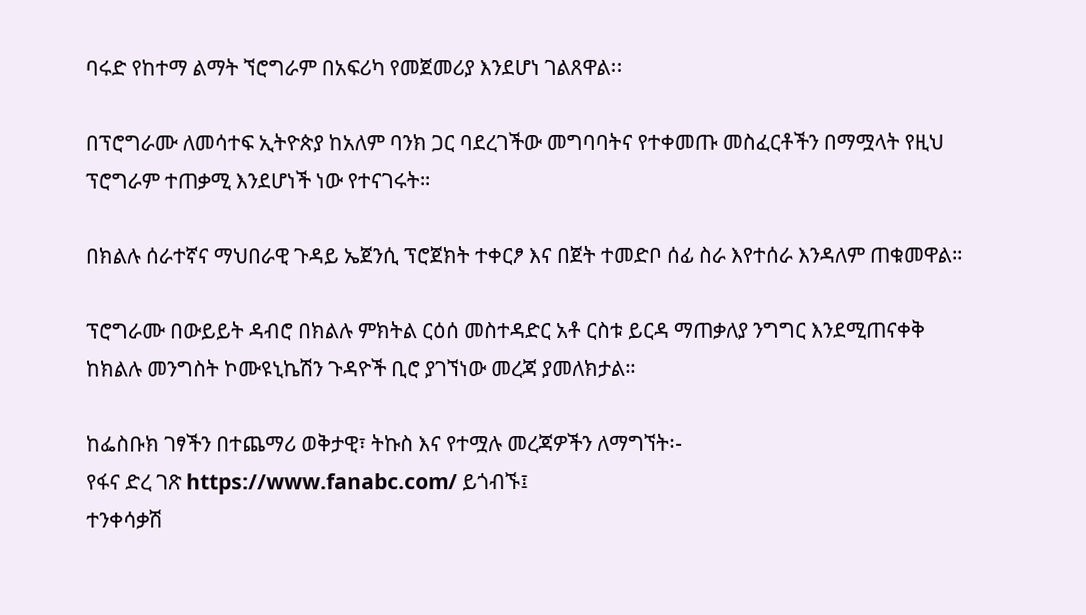ባሩድ የከተማ ልማት ኘሮግራም በአፍሪካ የመጀመሪያ እንደሆነ ገልጸዋል፡፡

በፕሮግራሙ ለመሳተፍ ኢትዮጵያ ከአለም ባንክ ጋር ባደረገችው መግባባትና የተቀመጡ መስፈርቶችን በማሟላት የዚህ ፕሮግራም ተጠቃሚ እንደሆነች ነው የተናገሩት።

በክልሉ ሰራተኛና ማህበራዊ ጉዳይ ኤጀንሲ ፕሮጀክት ተቀርፆ እና በጀት ተመድቦ ሰፊ ስራ እየተሰራ እንዳለም ጠቁመዋል።

ፕሮግራሙ በውይይት ዳብሮ በክልሉ ምክትል ርዕሰ መስተዳድር አቶ ርስቱ ይርዳ ማጠቃለያ ንግግር እንደሚጠናቀቅ ከክልሉ መንግስት ኮሙዩኒኬሽን ጉዳዮች ቢሮ ያገኘነው መረጃ ያመለክታል።

ከፌስቡክ ገፃችን በተጨማሪ ወቅታዊ፣ ትኩስ እና የተሟሉ መረጃዎችን ለማግኘት፡-
የፋና ድረ ገጽ https://www.fanabc.com/ ይጎብኙ፤
ተንቀሳቃሽ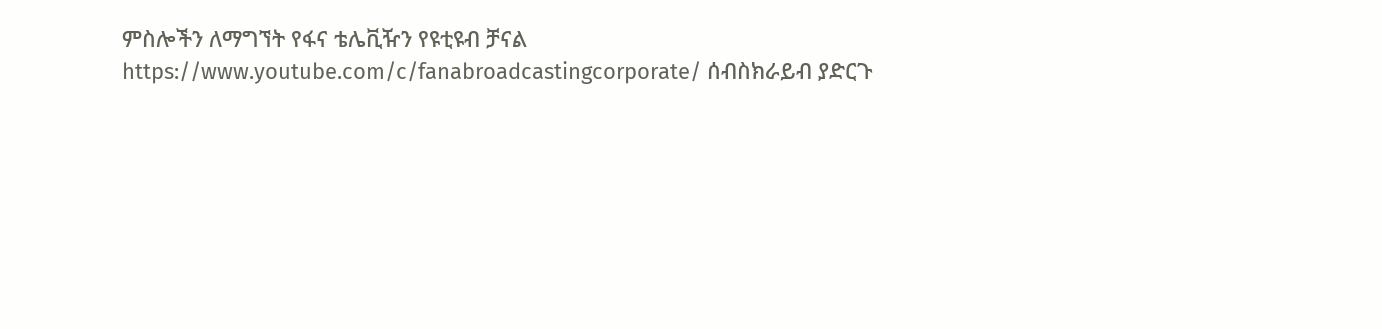ምስሎችን ለማግኘት የፋና ቴሌቪዥን የዩቲዩብ ቻናል https://www.youtube.com/c/fanabroadcastingcorporate/ ሰብስክራይብ ያድርጉ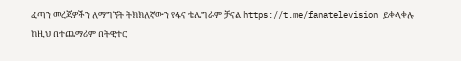ፈጣን መረጃዎችን ለማግኘት ትክክለኛውን የፋና ቴሌግራም ቻናል https://t.me/fanatelevision ይቀላቀሉ
ከዚህ በተጨማሪም በትዊተር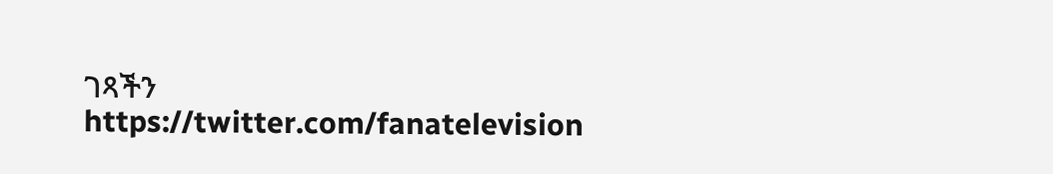ገጻችን https://twitter.com/fanatelevision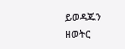ይወዳጁን
ዘወትር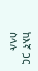ከእኛ ጋር ስላሉ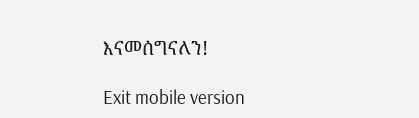እናመሰግናለን!

Exit mobile version